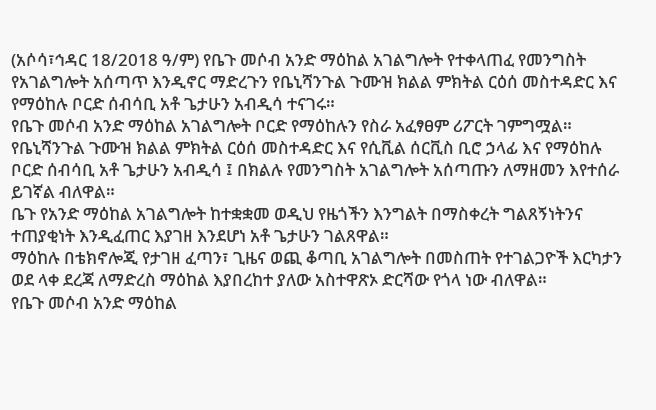(አሶሳ፣ኅዳር 18/2018 ዓ/ም) የቤጉ መሶብ አንድ ማዕከል አገልግሎት የተቀላጠፈ የመንግስት የአገልግሎት አሰጣጥ እንዲኖር ማድረጉን የቤኒሻንጉል ጉሙዝ ክልል ምክትል ርዕሰ መስተዳድር እና የማዕከሉ ቦርድ ሰብሳቢ አቶ ጌታሁን አብዲሳ ተናገሩ።
የቤጉ መሶብ አንድ ማዕከል አገልግሎት ቦርድ የማዕከሉን የስራ አፈፃፀም ሪፖርት ገምግሟል።
የቤኒሻንጉል ጉሙዝ ክልል ምክትል ርዕሰ መስተዳድር እና የሲቪል ሰርቪስ ቢሮ ኃላፊ እና የማዕከሉ ቦርድ ሰብሳቢ አቶ ጌታሁን አብዲሳ ፤ በክልሉ የመንግስት አገልግሎት አሰጣጡን ለማዘመን እየተሰራ ይገኛል ብለዋል።
ቤጉ የአንድ ማዕከል አገልግሎት ከተቋቋመ ወዲህ የዜጎችን እንግልት በማስቀረት ግልጸኝነትንና ተጠያቂነት እንዲፈጠር እያገዘ እንደሆነ አቶ ጌታሁን ገልጸዋል።
ማዕከሉ በቴክኖሎጂ የታገዘ ፈጣን፣ ጊዜና ወጪ ቆጣቢ አገልግሎት በመስጠት የተገልጋዮች እርካታን ወደ ላቀ ደረጃ ለማድረስ ማዕከል እያበረከተ ያለው አስተዋጽኦ ድርሻው የጎላ ነው ብለዋል።
የቤጉ መሶብ አንድ ማዕከል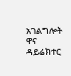አገልግሎት ዋና ዳይሬክተር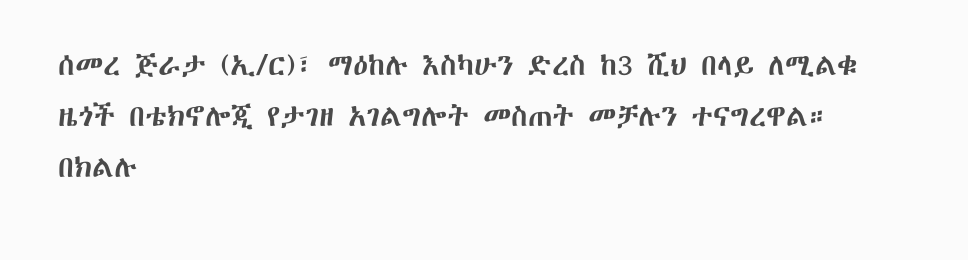ሰመረ ጅራታ (ኢ/ር)፣ ማዕከሉ እስካሁን ድረስ ከ3 ሺህ በላይ ለሚልቁ ዜጎች በቴክኖሎጂ የታገዘ አገልግሎት መስጠት መቻሉን ተናግረዋል።
በክልሉ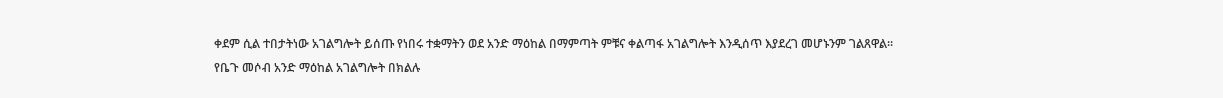ቀደም ሲል ተበታትነው አገልግሎት ይሰጡ የነበሩ ተቋማትን ወደ አንድ ማዕከል በማምጣት ምቹና ቀልጣፋ አገልግሎት እንዲሰጥ እያደረገ መሆኑንም ገልጸዋል።
የቤጉ መሶብ አንድ ማዕከል አገልግሎት በክልሉ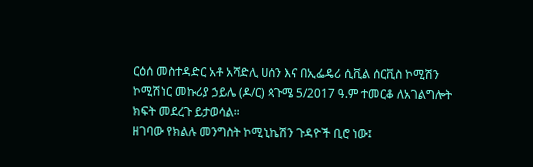ርዕሰ መስተዳድር አቶ አሻድሊ ሀሰን እና በኢፌዴሪ ሲቪል ሰርቪስ ኮሚሽን ኮሚሽነር መኩሪያ ኃይሌ (ዶ/ር) ጳጉሜ 5/2017 ዓ.ም ተመርቆ ለአገልግሎት ክፍት መደረጉ ይታወሳል።
ዘገባው የክልሉ መንግስት ኮሚኒኬሽን ጉዳዮች ቢሮ ነው፤